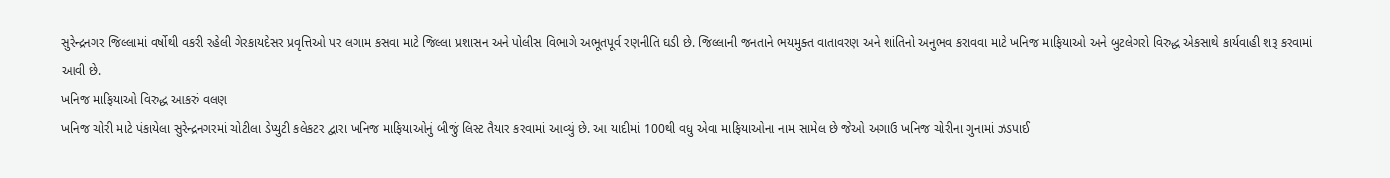સુરેન્દ્રનગર જિલ્લામાં વર્ષોથી વકરી રહેલી ગેરકાયદેસર પ્રવૃત્તિઓ પર લગામ કસવા માટે જિલ્લા પ્રશાસન અને પોલીસ વિભાગે અભૂતપૂર્વ રણનીતિ ઘડી છે. જિલ્લાની જનતાને ભયમુક્ત વાતાવરણ અને શાંતિનો અનુભવ કરાવવા માટે ખનિજ માફિયાઓ અને બુટલેગરો વિરુદ્ધ એકસાથે કાર્યવાહી શરૂ કરવામાં આવી છે.
ખનિજ માફિયાઓ વિરુદ્ધ આકરું વલણ
ખનિજ ચોરી માટે પંકાયેલા સુરેન્દ્રનગરમાં ચોટીલા ડેપ્યુટી કલેકટર દ્વારા ખનિજ માફિયાઓનું બીજું લિસ્ટ તૈયાર કરવામાં આવ્યું છે. આ યાદીમાં 100થી વધુ એવા માફિયાઓના નામ સામેલ છે જેઓ અગાઉ ખનિજ ચોરીના ગુનામાં ઝડપાઈ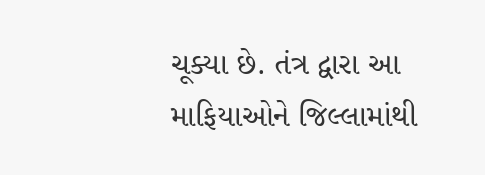ચૂક્યા છે. તંત્ર દ્વારા આ માફિયાઓને જિલ્લામાંથી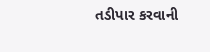તડીપાર કરવાની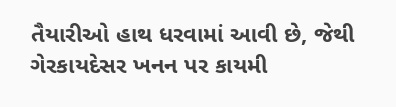તૈયારીઓ હાથ ધરવામાં આવી છે, જેથી ગેરકાયદેસર ખનન પર કાયમી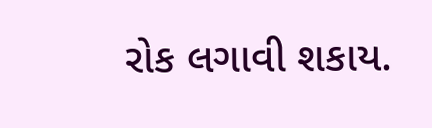રોક લગાવી શકાય.